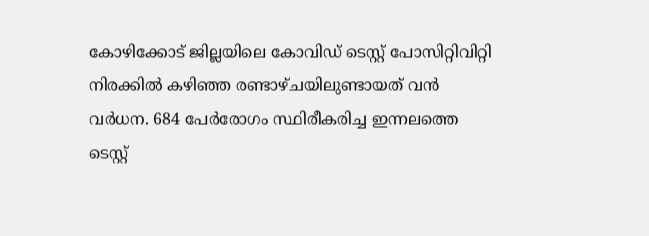കോഴിക്കോട് ജില്ലയിലെ കോവിഡ് ടെസ്റ്റ് പോസിറ്റിവിറ്റി നിരക്കിൽ കഴിഞ്ഞ രണ്ടാഴ്ചയിലുണ്ടായത് വൻ വർധന. 684 പേർരോഗം സ്ഥിരീകരിച്ച ഇന്നലത്തെ ടെസ്റ്റ്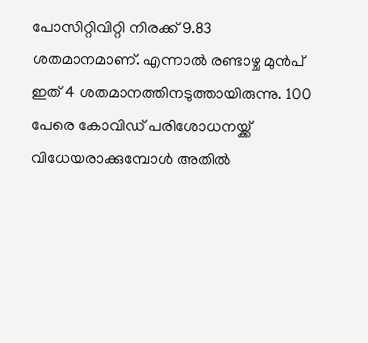പോസിറ്റിവിറ്റി നിരക്ക് 9.83 ശതമാനമാണ്. എന്നാൽ രണ്ടാഴ്ച മുൻപ് ഇത് 4 ശതമാനത്തിനടുത്തായിരുന്നു. 100 പേരെ കോവിഡ് പരിശോധനയ്ക്ക് വിധേയരാക്കുമ്പോൾ അതിൽ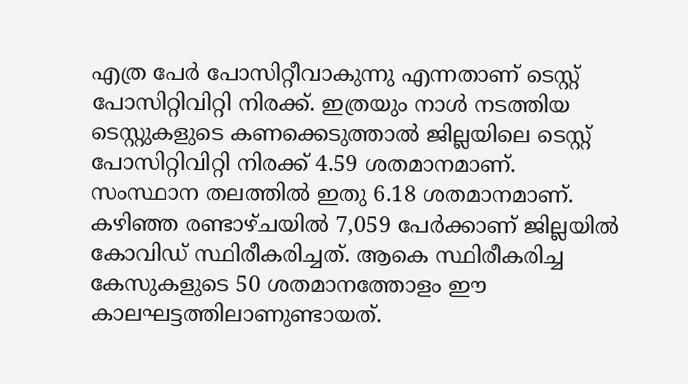എത്ര പേർ പോസിറ്റീവാകുന്നു എന്നതാണ് ടെസ്റ്റ് പോസിറ്റിവിറ്റി നിരക്ക്. ഇത്രയും നാൾ നടത്തിയ ടെസ്റ്റുകളുടെ കണക്കെടുത്താൽ ജില്ലയിലെ ടെസ്റ്റ് പോസിറ്റിവിറ്റി നിരക്ക് 4.59 ശതമാനമാണ്. സംസ്ഥാന തലത്തിൽ ഇതു 6.18 ശതമാനമാണ്.
കഴിഞ്ഞ രണ്ടാഴ്ചയിൽ 7,059 പേർക്കാണ് ജില്ലയിൽ കോവിഡ് സ്ഥിരീകരിച്ചത്. ആകെ സ്ഥിരീകരിച്ച കേസുകളുടെ 50 ശതമാനത്തോളം ഈ കാലഘട്ടത്തിലാണുണ്ടായത്.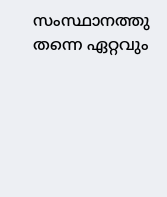സംസ്ഥാനത്തു തന്നെ ഏറ്റവും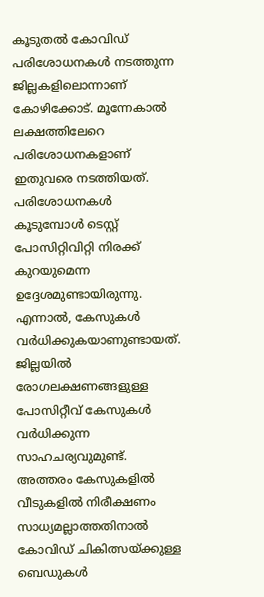കൂടുതൽ കോവിഡ് പരിശോധനകൾ നടത്തുന്ന ജില്ലകളിലൊന്നാണ് കോഴിക്കോട്. മൂന്നേകാൽ ലക്ഷത്തിലേറെ പരിശോധനകളാണ് ഇതുവരെ നടത്തിയത്.
പരിശോധനകൾ കൂടുമ്പോൾ ടെസ്റ്റ് പോസിറ്റിവിറ്റി നിരക്ക് കുറയുമെന്ന ഉദ്ദേശമുണ്ടായിരുന്നു. എന്നാൽ, കേസുകൾ വർധിക്കുകയാണുണ്ടായത്. ജില്ലയിൽ രോഗലക്ഷണങ്ങളുള്ള പോസിറ്റീവ് കേസുകൾ വർധിക്കുന്ന സാഹചര്യവുമുണ്ട്. അത്തരം കേസുകളിൽ വീടുകളിൽ നിരീക്ഷണം സാധ്യമല്ലാത്തതിനാൽ കോവിഡ് ചികിത്സയ്ക്കുള്ള ബെഡുകൾ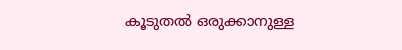കൂടുതൽ ഒരുക്കാനുള്ള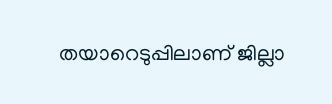തയാറെടുപ്പിലാണ് ജില്ലാ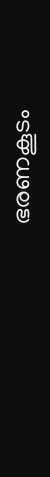ഭരണകൂടം